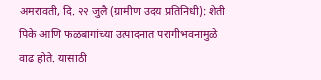अमरावती, दि. २२ जुलै (ग्रामीण उदय प्रतिनिधी): शेती पिके आणि फळबागांच्या उत्पादनात परागीभवनामुळे वाढ होते. यासाठी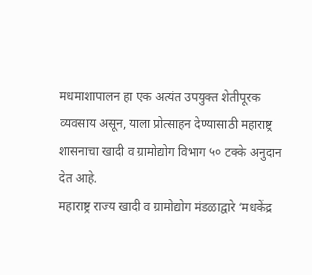मधमाशापालन हा एक अत्यंत उपयुक्त शेतीपूरक व्यवसाय असून, याला प्रोत्साहन देण्यासाठी महाराष्ट्र शासनाचा खादी व ग्रामोद्योग विभाग ५० टक्के अनुदान देत आहे.
महाराष्ट्र राज्य खादी व ग्रामोद्योग मंडळाद्वारे ‘मधकेंद्र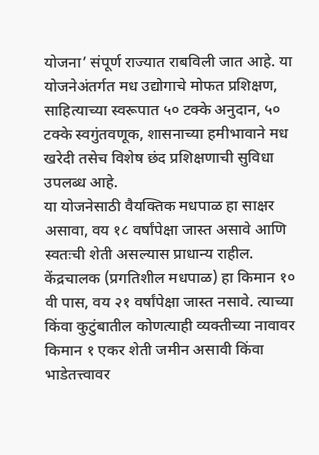योजना’ संपूर्ण राज्यात राबविली जात आहे. या योजनेअंतर्गत मध उद्योगाचे मोफत प्रशिक्षण, साहित्याच्या स्वरूपात ५० टक्के अनुदान, ५० टक्के स्वगुंतवणूक, शासनाच्या हमीभावाने मध खरेदी तसेच विशेष छंद प्रशिक्षणाची सुविधा उपलब्ध आहे.
या योजनेसाठी वैयक्तिक मधपाळ हा साक्षर असावा, वय १८ वर्षांपेक्षा जास्त असावे आणि स्वतःची शेती असल्यास प्राधान्य राहील. केंद्रचालक (प्रगतिशील मधपाळ) हा किमान १० वी पास, वय २१ वर्षांपेक्षा जास्त नसावे. त्याच्या किंवा कुटुंबातील कोणत्याही व्यक्तीच्या नावावर किमान १ एकर शेती जमीन असावी किंवा भाडेतत्त्वावर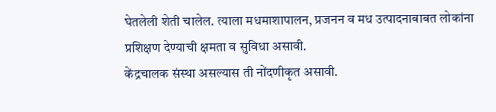घेतलेली शेती चालेल. त्याला मधमाशापालन, प्रजनन व मध उत्पादनाबाबत लोकांना प्रशिक्षण देण्याची क्षमता व सुविधा असावी.
केंद्रचालक संस्था असल्यास ती नोंदणीकृत असावी.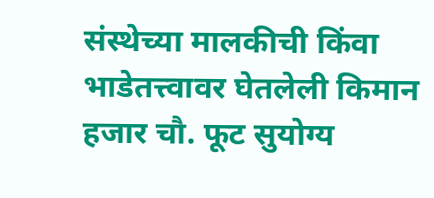संस्थेच्या मालकीची किंवा भाडेतत्त्वावर घेतलेली किमान हजार चौ. फूट सुयोग्य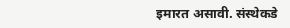इमारत असावी. संस्थेकडे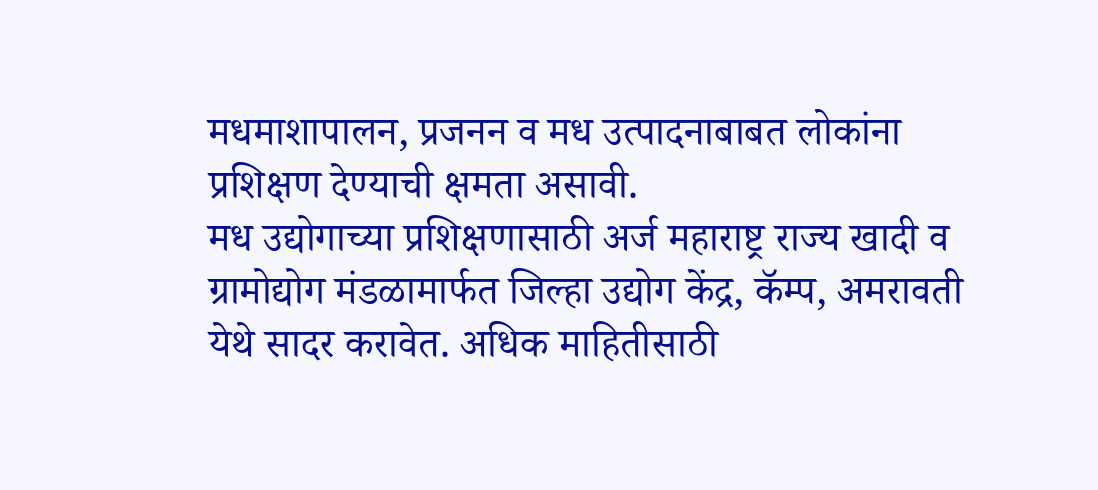मधमाशापालन, प्रजनन व मध उत्पादनाबाबत लोकांना प्रशिक्षण देण्याची क्षमता असावी.
मध उद्योगाच्या प्रशिक्षणासाठी अर्ज महाराष्ट्र राज्य खादी व ग्रामोद्योग मंडळामार्फत जिल्हा उद्योग केंद्र, कॅम्प, अमरावती येथे सादर करावेत. अधिक माहितीसाठी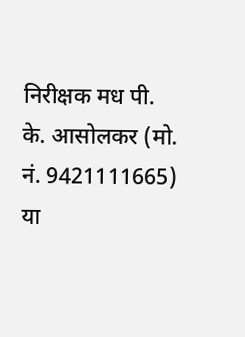निरीक्षक मध पी. के. आसोलकर (मो. नं. 9421111665) या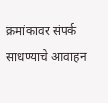क्रमांकावर संपर्क साधण्याचे आवाहन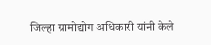जिल्हा ग्रामोद्योग अधिकारी यांनी केले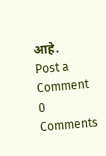आहे.
Post a Comment
0 Comments